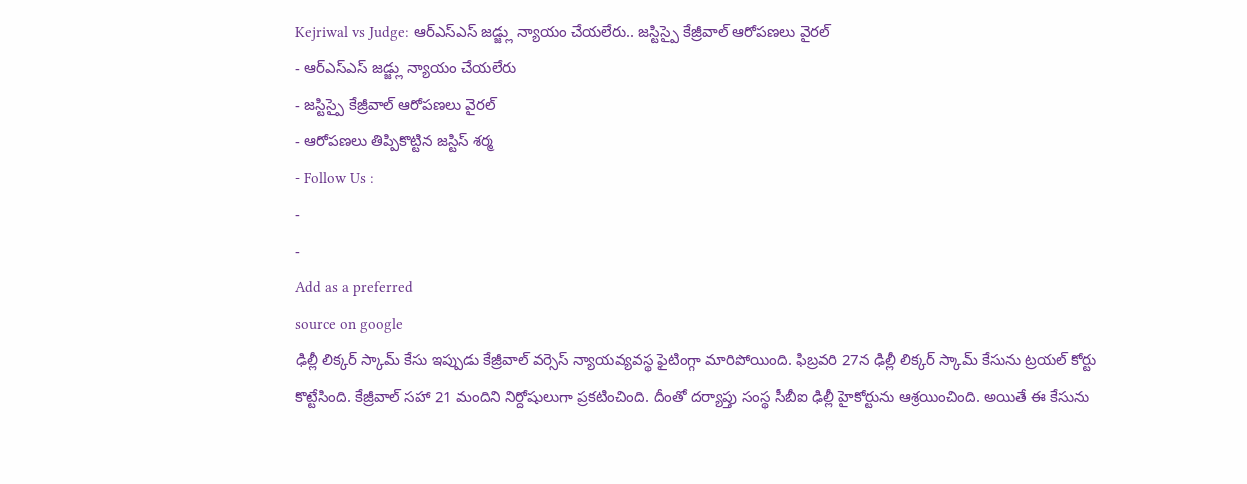Kejriwal vs Judge: ఆర్ఎస్ఎస్ జడ్జ్లు న్యాయం చేయలేరు.. జస్టిస్పై కేజ్రీవాల్ ఆరోపణలు వైరల్
- ఆర్ఎస్ఎస్ జడ్జ్లు న్యాయం చేయలేరు
- జస్టిస్పై కేజ్రీవాల్ ఆరోపణలు వైరల్
- ఆరోపణలు తిప్పికొట్టిన జస్టిస్ శర్మ
- Follow Us :
-
-
Add as a preferred
source on google
ఢిల్లీ లిక్కర్ స్కామ్ కేసు ఇప్పుడు కేజ్రీవాల్ వర్సెస్ న్యాయవ్యవస్థ ఫైటింగ్గా మారిపోయింది. ఫిబ్రవరి 27న ఢిల్లీ లిక్కర్ స్కామ్ కేసును ట్రయల్ కోర్టు కొట్టేసింది. కేజ్రీవాల్ సహా 21 మందిని నిర్దోషులుగా ప్రకటించింది. దీంతో దర్యాప్తు సంస్థ సీబీఐ ఢిల్లీ హైకోర్టును ఆశ్రయించింది. అయితే ఈ కేసును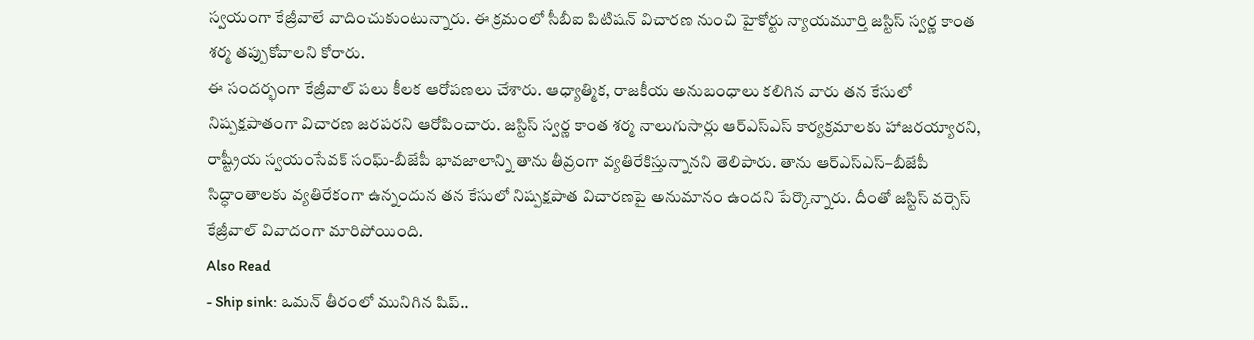స్వయంగా కేజ్రీవాలే వాదించుకుంటున్నారు. ఈ క్రమంలో సీబీఐ పిటిషన్ విచారణ నుంచి హైకోర్టు న్యాయమూర్తి జస్టిస్ స్వర్ణ కాంత శర్మ తప్పుకోవాలని కోరారు.
ఈ సందర్భంగా కేజ్రీవాల్ పలు కీలక ఆరోపణలు చేశారు. ఆధ్యాత్మిక, రాజకీయ అనుబంధాలు కలిగిన వారు తన కేసులో నిష్పక్షపాతంగా విచారణ జరపరని ఆరోపించారు. జస్టిస్ స్వర్ణ కాంత శర్మ నాలుగుసార్లు ఆర్ఎస్ఎస్ కార్యక్రమాలకు హాజరయ్యారని, రాష్ట్రీయ స్వయంసేవక్ సంఘ్-బీజేపీ భావజాలాన్ని తాను తీవ్రంగా వ్యతిరేకిస్తున్నానని తెలిపారు. తాను ఆర్ఎస్ఎస్–బీజేపీ సిద్ధాంతాలకు వ్యతిరేకంగా ఉన్నందున తన కేసులో నిష్పక్షపాత విచారణపై అనుమానం ఉందని పేర్కొన్నారు. దీంతో జస్టిస్ వర్సెస్ కేజ్రీవాల్ వివాదంగా మారిపోయింది.
Also Read
- Ship sink: ఒమన్ తీరంలో మునిగిన షిప్..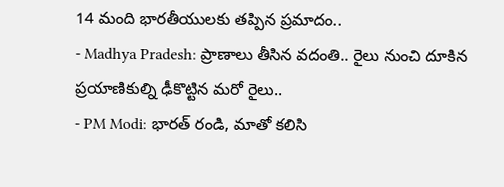14 మంది భారతీయులకు తప్పిన ప్రమాదం..
- Madhya Pradesh: ప్రాణాలు తీసిన వదంతి.. రైలు నుంచి దూకిన ప్రయాణికుల్ని ఢీకొట్టిన మరో రైలు..
- PM Modi: భారత్ రండి, మాతో కలిసి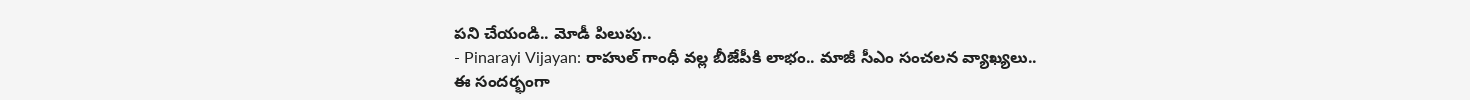పని చేయండి.. మోడీ పిలుపు..
- Pinarayi Vijayan: రాహుల్ గాంధీ వల్ల బీజేపీకి లాభం.. మాజీ సీఎం సంచలన వ్యాఖ్యలు..
ఈ సందర్భంగా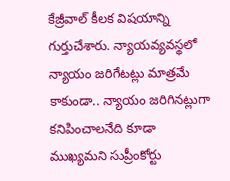కేజ్రీవాల్ కీలక విషయాన్ని గుర్తుచేశారు. న్యాయవ్యవస్థలో న్యాయం జరిగేటట్లు మాత్రమే కాకుండా.. న్యాయం జరిగినట్లుగా కనిపించాలనేది కూడా ముఖ్యమని సుప్రీంకోర్టు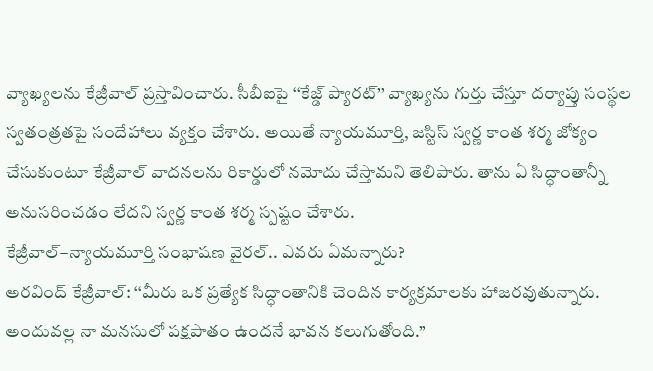వ్యాఖ్యలను కేజ్రీవాల్ ప్రస్తావించారు. సీబీఐపై ‘‘కేజ్డ్ ప్యారట్’’ వ్యాఖ్యను గుర్తు చేస్తూ దర్యాప్తు సంస్థల స్వతంత్రతపై సందేహాలు వ్యక్తం చేశారు. అయితే న్యాయమూర్తి, జస్టిస్ స్వర్ణ కాంత శర్మ జోక్యం చేసుకుంటూ కేజ్రీవాల్ వాదనలను రికార్డులో నమోదు చేస్తామని తెలిపారు. తాను ఏ సిద్ధాంతాన్నీ అనుసరించడం లేదని స్వర్ణ కాంత శర్మ స్పష్టం చేశారు.
కేజ్రీవాల్–న్యాయమూర్తి సంభాషణ వైరల్.. ఎవరు ఏమన్నారు?
అరవింద్ కేజ్రీవాల్: ‘‘మీరు ఒక ప్రత్యేక సిద్ధాంతానికి చెందిన కార్యక్రమాలకు హాజరవుతున్నారు. అందువల్ల నా మనసులో పక్షపాతం ఉందనే భావన కలుగుతోంది.’’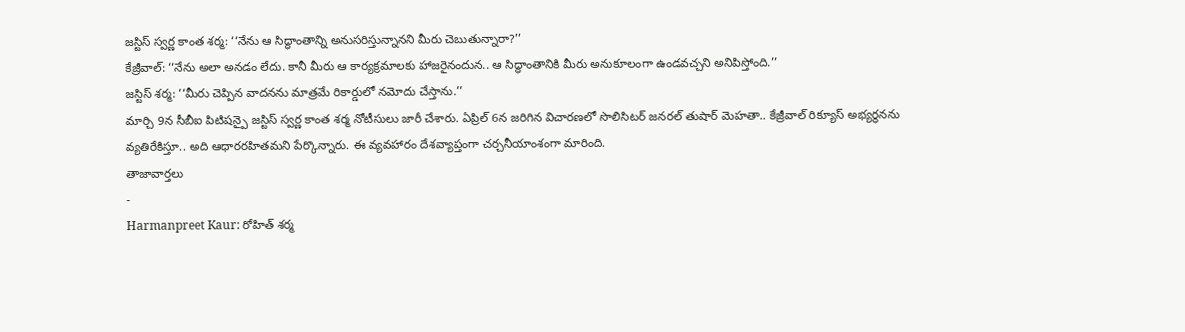జస్టిస్ స్వర్ణ కాంత శర్మ: ‘‘నేను ఆ సిద్ధాంతాన్ని అనుసరిస్తున్నానని మీరు చెబుతున్నారా?’’
కేజ్రీవాల్: ‘‘నేను అలా అనడం లేదు. కానీ మీరు ఆ కార్యక్రమాలకు హాజరైనందున.. ఆ సిద్ధాంతానికి మీరు అనుకూలంగా ఉండవచ్చని అనిపిస్తోంది.’’
జస్టిస్ శర్మ: ‘‘మీరు చెప్పిన వాదనను మాత్రమే రికార్డులో నమోదు చేస్తాను.’’
మార్చి 9న సీబీఐ పిటిషన్పై జస్టిస్ స్వర్ణ కాంత శర్మ నోటీసులు జారీ చేశారు. ఏప్రిల్ 6న జరిగిన విచారణలో సొలిసిటర్ జనరల్ తుషార్ మెహతా.. కేజ్రీవాల్ రిక్యూస్ అభ్యర్థనను వ్యతిరేకిస్తూ.. అది ఆధారరహితమని పేర్కొన్నారు. ఈ వ్యవహారం దేశవ్యాప్తంగా చర్చనీయాంశంగా మారింది.
తాజావార్తలు
-
Harmanpreet Kaur: రోహిత్ శర్మ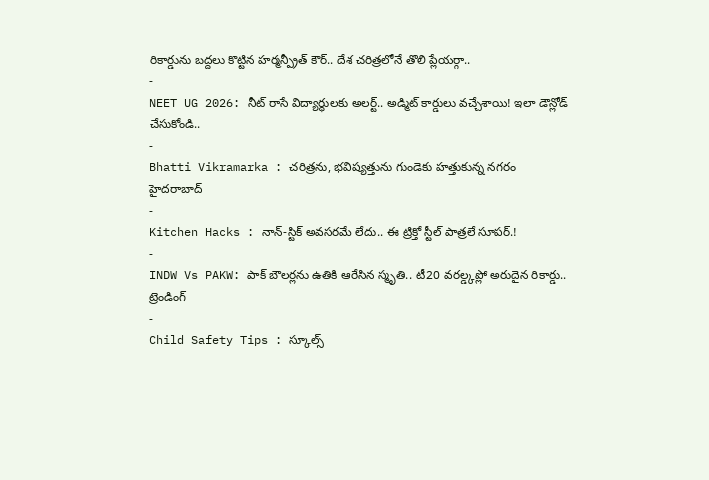రికార్డును బద్దలు కొట్టిన హర్మన్ప్రీత్ కౌర్.. దేశ చరిత్రలోనే తొలి ప్లేయర్గా..
-
NEET UG 2026: నీట్ రాసే విద్యార్థులకు అలర్ట్.. అడ్మిట్ కార్డులు వచ్చేశాయి! ఇలా డౌన్లోడ్ చేసుకోండి..
-
Bhatti Vikramarka : చరిత్రను, భవిష్యత్తును గుండెకు హత్తుకున్న నగరం హైదరాబాద్
-
Kitchen Hacks : నాన్-స్టిక్ అవసరమే లేదు.. ఈ ట్రిక్తో స్టీల్ పాత్రలే సూపర్.!
-
INDW Vs PAKW: పాక్ బౌలర్లను ఉతికి ఆరేసిన స్మృతి.. టీ20 వరల్డ్కప్లో అరుదైన రికార్డు..
ట్రెండింగ్
-
Child Safety Tips : స్కూల్స్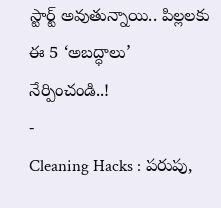స్టార్ట్ అవుతున్నాయి.. పిల్లలకు ఈ 5 ‘అబద్ధాలు’ నేర్పించండి..!
-
Cleaning Hacks : పరుపు,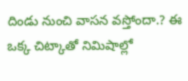దిండు నుంచి వాసన వస్తోందా.? ఈ ఒక్క చిట్కాతో నిమిషాల్లో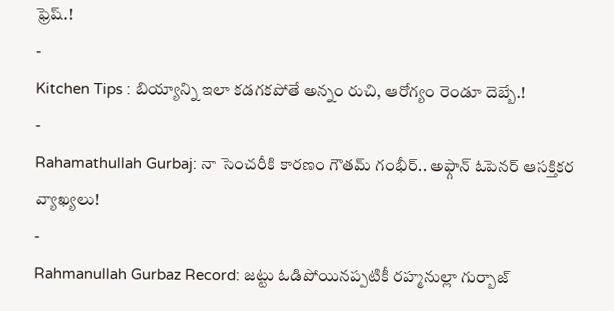ఫ్రెష్.!
-
Kitchen Tips : బియ్యాన్ని ఇలా కడగకపోతే అన్నం రుచి, ఆరోగ్యం రెండూ దెబ్బే.!
-
Rahamathullah Gurbaj: నా సెంచరీకి కారణం గౌతమ్ గంభీర్.. అఫ్గాన్ ఓపెనర్ ఆసక్తికర వ్యాఖ్యలు!
-
Rahmanullah Gurbaz Record: జట్టు ఓడిపోయినప్పటికీ రహ్మనుల్లా గుర్బాజ్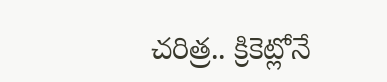చరిత్ర.. క్రికెట్లోనే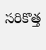సరికొత్త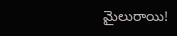మైలురాయి!